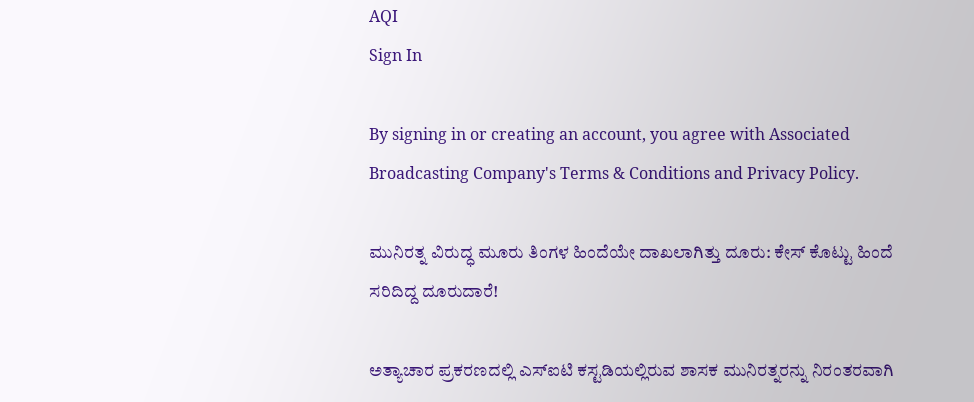AQI
Sign In

By signing in or creating an account, you agree with Associated Broadcasting Company's Terms & Conditions and Privacy Policy.

ಮುನಿರತ್ನ ವಿರುದ್ಧ ಮೂರು ತಿಂಗಳ ಹಿಂದೆಯೇ ದಾಖಲಾಗಿತ್ತು ದೂರು: ಕೇಸ್ ಕೊಟ್ಟು ಹಿಂದೆ ಸರಿದಿದ್ದ ದೂರುದಾರೆ!

ಅತ್ಯಾಚಾರ ಪ್ರಕರಣದಲ್ಲಿ ಎಸ್ಐಟಿ ಕಸ್ಟಡಿಯಲ್ಲಿರುವ ಶಾಸಕ ಮುನಿರತ್ನರನ್ನು ನಿರಂತರವಾಗಿ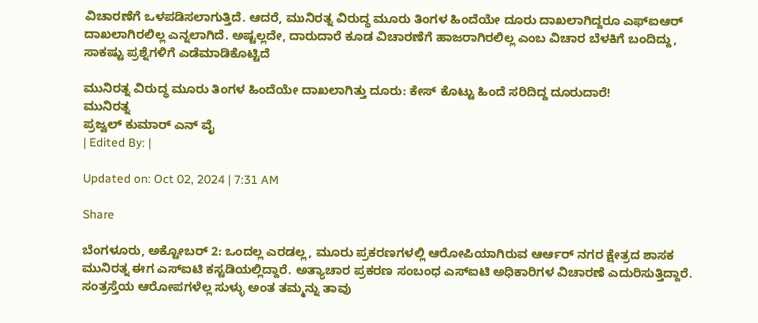ವಿಚಾರಣೆಗೆ ಒಳಪಡಿಸಲಾಗುತ್ತಿದೆ. ಆದರೆ, ಮುನಿರತ್ನ ವಿರುದ್ಧ ಮೂರು ತಿಂಗಳ ಹಿಂದೆಯೇ ದೂರು ದಾಖಲಾಗಿದ್ದರೂ ಎಫ್ಐಆರ್ ದಾಖಲಾಗಿರಲಿಲ್ಲ ಎನ್ನಲಾಗಿದೆ. ಅಷ್ಟಲ್ಲದೇ, ದಾರುದಾರೆ ಕೂಡ ವಿಚಾರಣೆಗೆ ಹಾಜರಾಗಿರಲಿಲ್ಲ ಎಂಬ ವಿಚಾರ ಬೆಳಕಿಗೆ ಬಂದಿದ್ದು, ಸಾಕಷ್ಟು ಪ್ರಶ್ನೆಗಳಿಗೆ ಎಡೆಮಾಡಿಕೊಟ್ಟಿದೆ

ಮುನಿರತ್ನ ವಿರುದ್ಧ ಮೂರು ತಿಂಗಳ ಹಿಂದೆಯೇ ದಾಖಲಾಗಿತ್ತು ದೂರು: ಕೇಸ್ ಕೊಟ್ಟು ಹಿಂದೆ ಸರಿದಿದ್ದ ದೂರುದಾರೆ!
ಮುನಿರತ್ನ
ಪ್ರಜ್ವಲ್ ಕುಮಾರ್ ಎನ್ ವೈ
| Edited By: |

Updated on: Oct 02, 2024 | 7:31 AM

Share

ಬೆಂಗಳೂರು, ಅಕ್ಟೋಬರ್ 2: ಒಂದಲ್ಲ ಎರಡಲ್ಲ, ಮೂರು ಪ್ರಕರಣಗಳಲ್ಲಿ ಆರೋಪಿಯಾಗಿರುವ ಆರ್ಆರ್ ನಗರ ಕ್ಷೇತ್ರದ ಶಾಸಕ ಮುನಿರತ್ನ ಈಗ ಎಸ್ಐಟಿ ಕಸ್ಟಡಿಯಲ್ಲಿದ್ದಾರೆ. ಅತ್ಯಾಚಾರ ಪ್ರಕರಣ ಸಂಬಂಧ ಎಸ್ಐಟಿ ಅಧಿಕಾರಿಗಳ ವಿಚಾರಣೆ ಎದುರಿಸುತ್ತಿದ್ದಾರೆ. ಸಂತ್ರಸ್ತೆಯ ಆರೋಪಗಳೆಲ್ಲ ಸುಳ್ಳು ಅಂತ ತಮ್ಮನ್ನು ತಾವು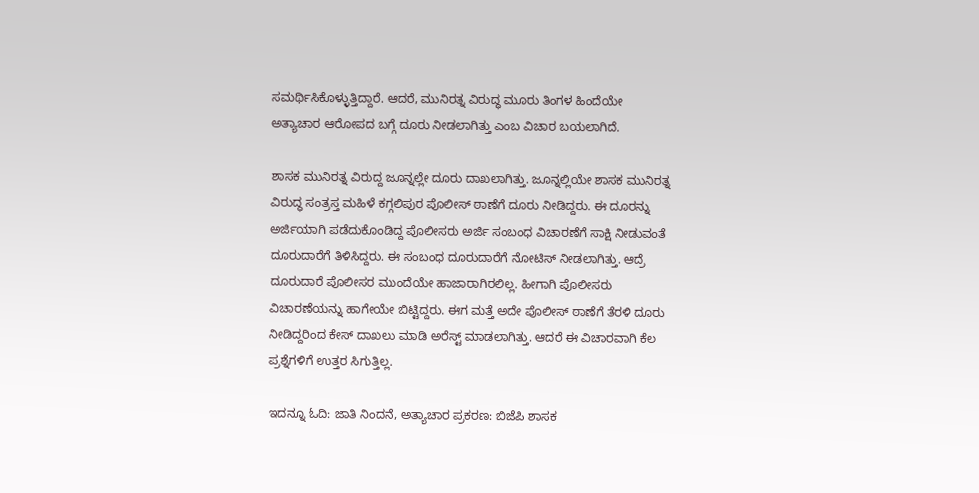ಸಮರ್ಥಿಸಿಕೊಳ್ಳುತ್ತಿದ್ದಾರೆ. ಆದರೆ, ಮುನಿರತ್ನ ವಿರುದ್ಧ ಮೂರು ತಿಂಗಳ ಹಿಂದೆಯೇ ಅತ್ಯಾಚಾರ ಆರೋಪದ ಬಗ್ಗೆ ದೂರು ನೀಡಲಾಗಿತ್ತು ಎಂಬ ವಿಚಾರ ಬಯಲಾಗಿದೆ.

ಶಾಸಕ ಮುನಿರತ್ನ ವಿರುದ್ದ ಜೂನ್ನಲ್ಲೇ ದೂರು ದಾಖಲಾಗಿತ್ತು. ಜೂನ್ನಲ್ಲಿಯೇ ಶಾಸಕ ಮುನಿರತ್ನ ವಿರುದ್ಧ ಸಂತ್ರಸ್ತ ಮಹಿಳೆ ಕಗ್ಗಲಿಪುರ ಪೊಲೀಸ್ ಠಾಣೆಗೆ ದೂರು ನೀಡಿದ್ದರು. ಈ ದೂರನ್ನು ಅರ್ಜಿಯಾಗಿ ಪಡೆದುಕೊಂಡಿದ್ದ ಪೊಲೀಸರು ಅರ್ಜಿ ಸಂಬಂಧ ವಿಚಾರಣೆಗೆ ಸಾಕ್ಷಿ ನೀಡುವಂತೆ ದೂರುದಾರೆಗೆ ತಿಳಿಸಿದ್ದರು. ಈ ಸಂಬಂಧ ದೂರುದಾರೆಗೆ ನೋಟಿಸ್ ನೀಡಲಾಗಿತ್ತು. ಆದ್ರೆ ದೂರುದಾರೆ ಪೊಲೀಸರ ಮುಂದೆಯೇ ಹಾಜಾರಾಗಿರಲಿಲ್ಲ. ಹೀಗಾಗಿ ಪೊಲೀಸರು ವಿಚಾರಣೆಯನ್ನು ಹಾಗೇಯೇ ಬಿಟ್ಟಿದ್ದರು. ಈಗ ಮತ್ತೆ ಅದೇ ಪೊಲೀಸ್ ಠಾಣೆಗೆ ತೆರಳಿ ದೂರು ನೀಡಿದ್ದರಿಂದ ಕೇಸ್ ದಾಖಲು ಮಾಡಿ ಅರೆಸ್ಟ್ ಮಾಡಲಾಗಿತ್ತು. ಆದರೆ ಈ ವಿಚಾರವಾಗಿ ಕೆಲ‌ ಪ್ರಶ್ನೆಗಳಿಗೆ ಉತ್ತರ ಸಿಗುತ್ತಿಲ್ಲ.

ಇದನ್ನೂ ಓದಿ: ಜಾತಿ ನಿಂದನೆ, ಅತ್ಯಾಚಾರ ಪ್ರಕರಣ: ಬಿಜೆಪಿ ಶಾಸಕ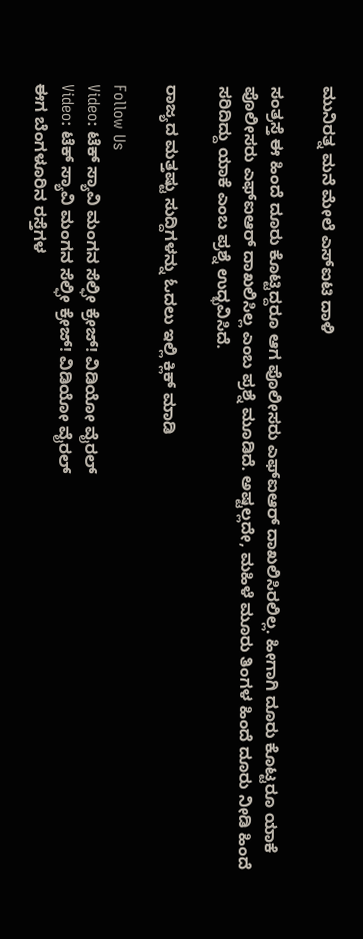ಮುನಿರತ್ನ ಮನೆ ಮೇಲೆ ಎಸ್ಐಟಿ ದಾಳಿ

ಸಂತ್ರಸ್ತೆ ಈ ಹಿಂದೆ ದೂರು ಕೊಟ್ಟಿದ್ದರೂ ಆಗ ಪೊಲೀಸರು ಎಫ್ಐಆರ್ ದಾಖಲಿಸಿರಲಿಲ್ಲ. ಹೀಗಾಗಿ ದೂರು‌ ಕೊಟ್ಟರೂ ಯಾಕೆ ಪೊಲೀಸರು ಎಫ್ಐಆರ್ ದಾಖಲಿಸಿಲ್ಲ ಎಂಬ ಪ್ರಶ್ನೆ ಮೂಡಿದೆ. ಅಷ್ಟಲ್ಲದೇ, ಮಹಿಳೆ ಮೂರು ತಿಂಗಳ ಹಿಂದೆ ದೂರು ನೀಡಿ ಹಿಂದೆ ಸರಿದಿದ್ದು ಯಾಕೆ ಎಂಬ ಪ್ರಶ್ನೆ ಉದ್ಭವಿಸಿದೆ.

ರಾಜ್ಯದ ಮತ್ತಷ್ಟು ಸುದ್ದಿಗಳನ್ನು ಓದಲು ಇಲ್ಲಿ ಕ್ಲಿಕ್ ಮಾಡಿ

Follow Us
Video: ಟೆಕ್ ಸ್ಯಾವಿ ಮಂಗನ ಸೆಲ್ಫೀ ಕ್ರೇಜ್! ವಿಡಿಯೋ ವೈರಲ್
Video: ಟೆಕ್ ಸ್ಯಾವಿ ಮಂಗನ ಸೆಲ್ಫೀ ಕ್ರೇಜ್! ವಿಡಿಯೋ ವೈರಲ್
ಈಗ ಬೆಂಗಳೂರಿನ ರಸ್ತೆಗಳ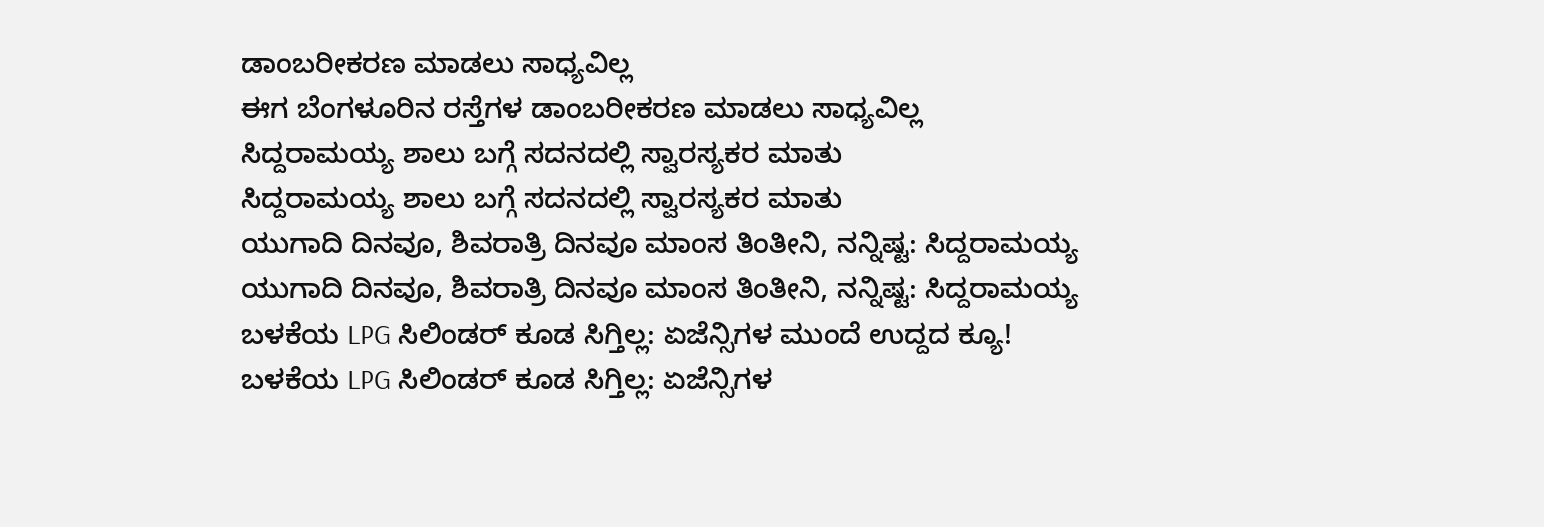ಡಾಂಬರೀಕರಣ ಮಾಡಲು ಸಾಧ್ಯವಿಲ್ಲ
ಈಗ ಬೆಂಗಳೂರಿನ ರಸ್ತೆಗಳ ಡಾಂಬರೀಕರಣ ಮಾಡಲು ಸಾಧ್ಯವಿಲ್ಲ
ಸಿದ್ದರಾಮಯ್ಯ ಶಾಲು ಬಗ್ಗೆ ಸದನದಲ್ಲಿ ಸ್ವಾರಸ್ಯಕರ ಮಾತು
ಸಿದ್ದರಾಮಯ್ಯ ಶಾಲು ಬಗ್ಗೆ ಸದನದಲ್ಲಿ ಸ್ವಾರಸ್ಯಕರ ಮಾತು
ಯುಗಾದಿ ದಿನವೂ, ಶಿವರಾತ್ರಿ ದಿನವೂ ಮಾಂಸ ತಿಂತೀನಿ, ನನ್ನಿಷ್ಟ: ಸಿದ್ದರಾಮಯ್ಯ
ಯುಗಾದಿ ದಿನವೂ, ಶಿವರಾತ್ರಿ ದಿನವೂ ಮಾಂಸ ತಿಂತೀನಿ, ನನ್ನಿಷ್ಟ: ಸಿದ್ದರಾಮಯ್ಯ
ಬಳಕೆಯ LPG ಸಿಲಿಂಡರ್ ಕೂಡ ಸಿಗ್ತಿಲ್ಲ: ಏಜೆನ್ಸಿಗಳ ಮುಂದೆ ಉದ್ದದ ಕ್ಯೂ!
ಬಳಕೆಯ LPG ಸಿಲಿಂಡರ್ ಕೂಡ ಸಿಗ್ತಿಲ್ಲ: ಏಜೆನ್ಸಿಗಳ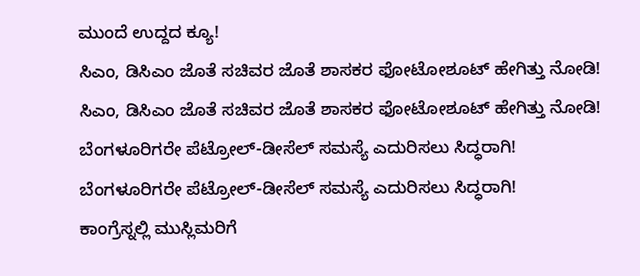ಮುಂದೆ ಉದ್ದದ ಕ್ಯೂ!
ಸಿಎಂ, ಡಿಸಿಎಂ ಜೊತೆ ಸಚಿವರ ಜೊತೆ ಶಾಸಕರ ಫೋಟೋಶೂಟ್ ಹೇಗಿತ್ತು ನೋಡಿ!
ಸಿಎಂ, ಡಿಸಿಎಂ ಜೊತೆ ಸಚಿವರ ಜೊತೆ ಶಾಸಕರ ಫೋಟೋಶೂಟ್ ಹೇಗಿತ್ತು ನೋಡಿ!
ಬೆಂಗಳೂರಿಗರೇ ಪೆಟ್ರೋಲ್-ಡೀಸೆಲ್ ಸಮಸ್ಯೆ ಎದುರಿಸಲು ಸಿದ್ಧರಾಗಿ!
ಬೆಂಗಳೂರಿಗರೇ ಪೆಟ್ರೋಲ್-ಡೀಸೆಲ್ ಸಮಸ್ಯೆ ಎದುರಿಸಲು ಸಿದ್ಧರಾಗಿ!
ಕಾಂಗ್ರೆಸ್ನಲ್ಲಿ ಮುಸ್ಲಿಮರಿಗೆ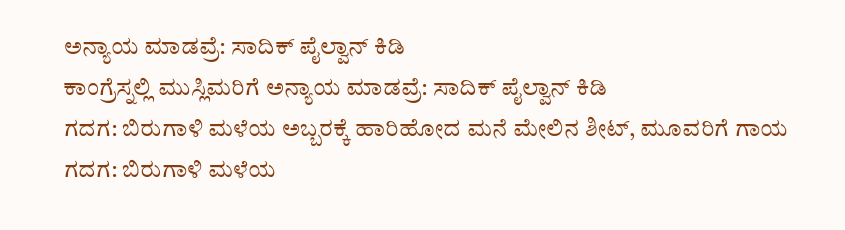ಅನ್ಯಾಯ ಮಾಡವ್ರೆ: ಸಾದಿಕ್ ಪೈಲ್ವಾನ್ ಕಿಡಿ
ಕಾಂಗ್ರೆಸ್ನಲ್ಲಿ ಮುಸ್ಲಿಮರಿಗೆ ಅನ್ಯಾಯ ಮಾಡವ್ರೆ: ಸಾದಿಕ್ ಪೈಲ್ವಾನ್ ಕಿಡಿ
ಗದಗ: ಬಿರುಗಾಳಿ ಮಳೆಯ ಅಬ್ಬರಕ್ಕೆ ಹಾರಿಹೋದ ಮನೆ ಮೇಲಿನ ಶೀಟ್, ಮೂವರಿಗೆ ಗಾಯ
ಗದಗ: ಬಿರುಗಾಳಿ ಮಳೆಯ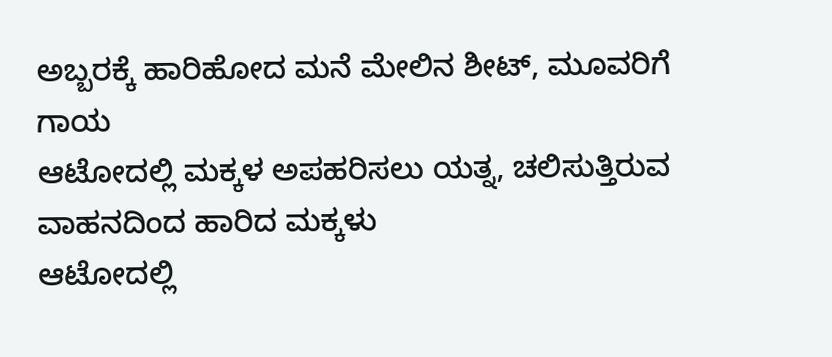ಅಬ್ಬರಕ್ಕೆ ಹಾರಿಹೋದ ಮನೆ ಮೇಲಿನ ಶೀಟ್, ಮೂವರಿಗೆ ಗಾಯ
ಆಟೋದಲ್ಲಿ ಮಕ್ಕಳ ಅಪಹರಿಸಲು ಯತ್ನ, ಚಲಿಸುತ್ತಿರುವ ವಾಹನದಿಂದ ಹಾರಿದ ಮಕ್ಕಳು
ಆಟೋದಲ್ಲಿ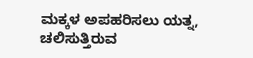ಮಕ್ಕಳ ಅಪಹರಿಸಲು ಯತ್ನ, ಚಲಿಸುತ್ತಿರುವ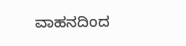ವಾಹನದಿಂದ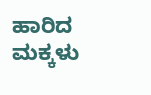ಹಾರಿದ ಮಕ್ಕಳು